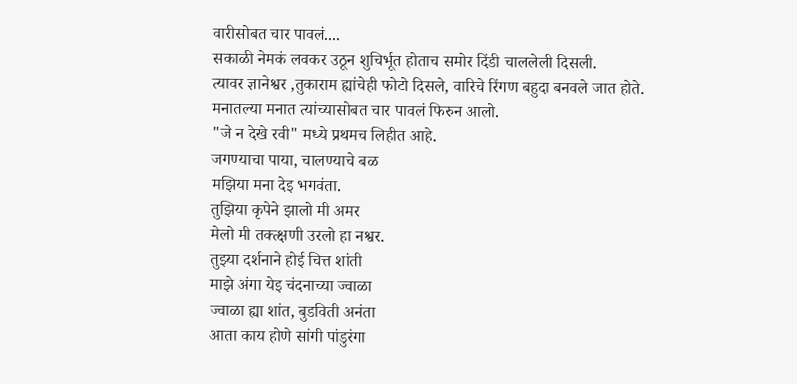वारीसोबत चार पावलं....
सकाळी नेमकं लवकर उठून शुचिर्भूत होताच समोर दिंडी चाललेली दिसली.
त्यावर ज्ञानेश्वर ,तुकाराम ह्यांचेही फोटो दिसले, वारिचे रिंगण बहुदा बनवले जात होते.
मनातल्या मनात त्यांच्यासोबत चार पावलं फिरुन आलो.
"जे न देखे रवी" मध्ये प्रथमच लिहीत आहे.
जगण्याचा पाया, चालण्याचे बळ
मझिया मना देइ भगवंता.
तुझिया कृपेने झालो मी अमर
मेलो मी तक्त्क्षणी उरलो हा नश्वर.
तुझ्या दर्शनाने होई चित्त शांती
माझे अंगा येइ चंदनाच्या ज्वाळा
ज्वाळा ह्या शांत, बुडविती अनंता
आता काय होणे सांगी पांडुरंगा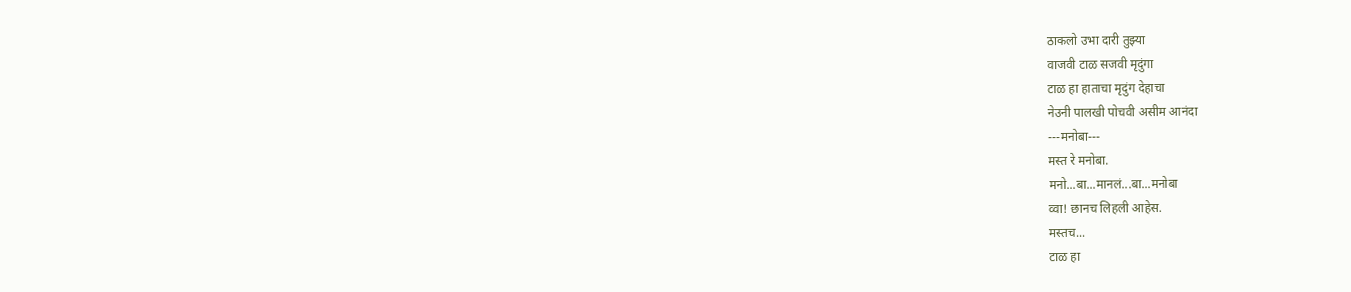ठाकलो उभा दारी तुझ्या
वाजवी टाळ सजवी मृदुंगा
टाळ हा हाताचा मृदुंग देहाचा
नेउनी पालखी पोचवी असीम आनंदा
---मनोबा---
मस्त रे मनोबा.
मनो...बा...मानलं...बा...मनोबा
व्वा! छानच लिहली आहेस.
मस्तच...
टाळ हा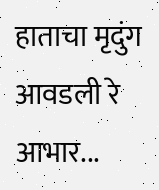हाताचा मृदुंग
आवडली रे
आभार...